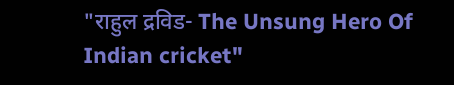"राहुल द्रविड- The Unsung Hero Of Indian cricket"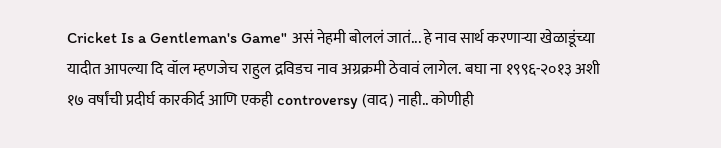Cricket Is a Gentleman's Game" असं नेहमी बोललं जातं... हे नाव सार्थ करणाऱ्या खेळाडूंच्या यादीत आपल्या दि वॉल म्हणजेच राहुल द्रविडच नाव अग्रक्रमी ठेवावं लागेल. बघा ना १९९६-२०१३ अशी १७ वर्षांची प्रदीर्घ कारकीर्द आणि एकही controversy (वाद) नाही.. कोणीही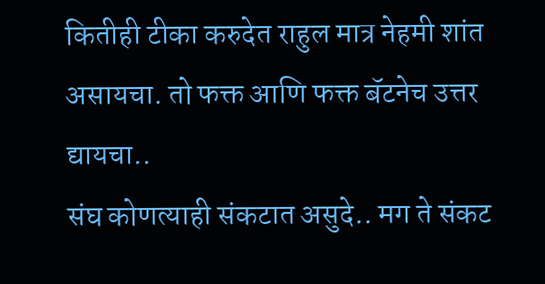कितीही टीका करुदेत राहुल मात्र नेहमी शांत असायचा. तो फक्त आणि फक्त बॅटनेच उत्तर द्यायचा..
संघ कोणत्याही संकटात असुदे.. मग ते संकट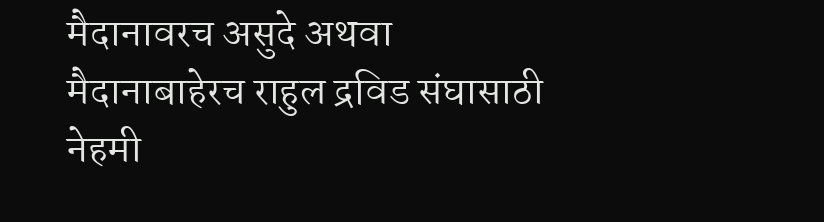मैदानावरच असुदे अथवा मैदानाबाहेरच राहुल द्रविड संघासाठी नेहमी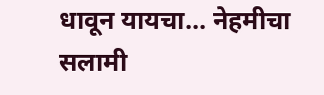धावून यायचा... नेहमीचा सलामी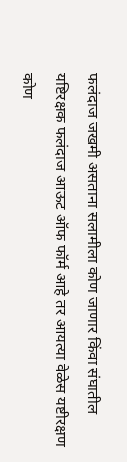फलंदाज जखमी असताना सलामीला कोण जाणार किंवा संघातील यष्टिरक्षक फलंदाज आऊट ऑफ फॉर्म आहे तर आयत्या वेळेस यष्टीरक्षण कोण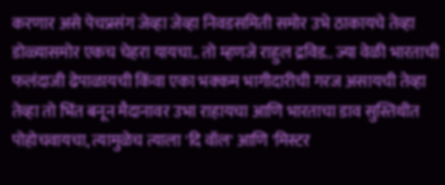करणार असे पेचप्रसंग जेव्हा जेव्हा निवडसमिती समोर उभे ठाकायचे तेव्हा डोळ्यासमोर एकच चेहरा यायचा.. तो म्हणजे राहुल द्रविड.. ज्या वेळी भारताची फलंदाजी ढेपाळायची किंवा एका भक्कम भागीदारीची गरज असायची तेव्हा तेव्हा तो भिंत बनून मैदानावर उभा राहायचा आणि भारताचा डाव सुस्तिथीत पोहोचवायचा, त्यामुळेच त्याला 'दि वॉल' आणि 'मिस्टर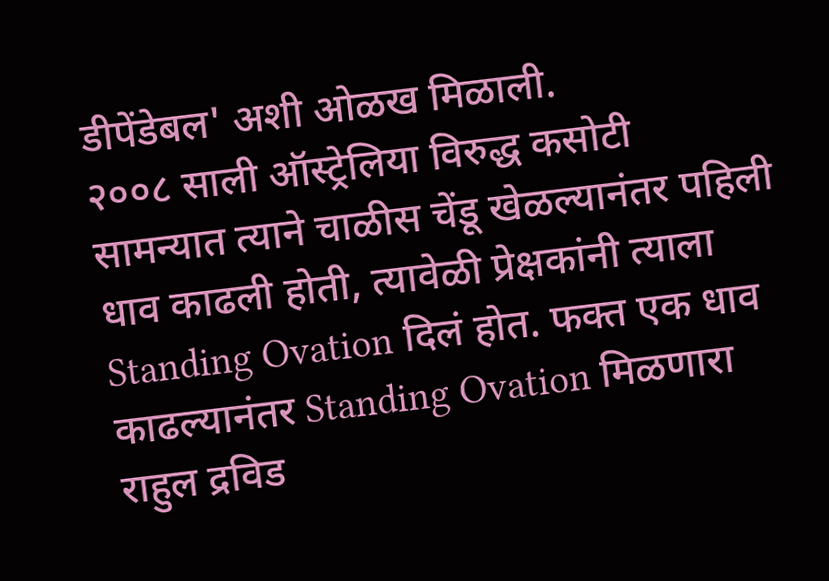डीपेंडेबल' अशी ओळख मिळाली.
२००८ साली ऑस्ट्रेलिया विरुद्ध कसोटी सामन्यात त्याने चाळीस चेंडू खेळल्यानंतर पहिली धाव काढली होती, त्यावेळी प्रेक्षकांनी त्याला Standing Ovation दिलं होत. फक्त एक धाव काढल्यानंतर Standing Ovation मिळणारा राहुल द्रविड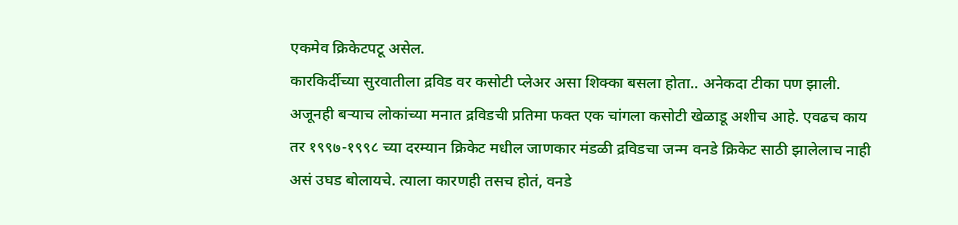एकमेव क्रिकेटपटू असेल.
कारकिर्दीच्या सुरवातीला द्रविड वर कसोटी प्लेअर असा शिक्का बसला होता.. अनेकदा टीका पण झाली. अजूनही बऱ्याच लोकांच्या मनात द्रविडची प्रतिमा फक्त एक चांगला कसोटी खेळाडू अशीच आहे. एवढच काय तर १९९७-१९९८ च्या दरम्यान क्रिकेट मधील जाणकार मंडळी द्रविडचा जन्म वनडे क्रिकेट साठी झालेलाच नाही असं उघड बोलायचे. त्याला कारणही तसच होतं, वनडे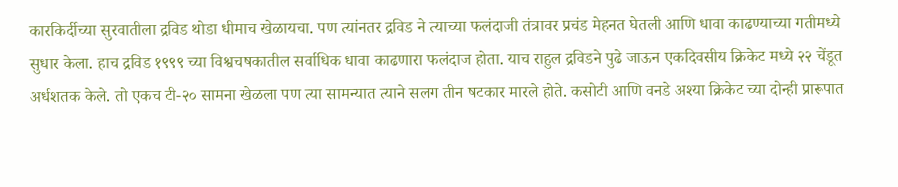कारकिर्दीच्या सुरवातीला द्रविड थोडा धीमाच खेळायचा. पण त्यांनतर द्रविड ने त्याच्या फलंदाजी तंत्रावर प्रचंड मेहनत घेतली आणि धावा काढण्याच्या गतीमध्ये सुधार केला. हाच द्रविड १९९९ च्या विश्वचषकातील सर्वाधिक धावा काढणारा फलंदाज होता. याच राहुल द्रविडने पुढे जाऊन एकदिवसीय क्रिकेट मध्ये २२ चेंडूत अर्धशतक केले. तो एकच टी-२० सामना खेळला पण त्या सामन्यात त्याने सलग तीन षटकार मारले होते. कसोटी आणि वनडे अश्या क्रिकेट च्या दोन्ही प्रारूपात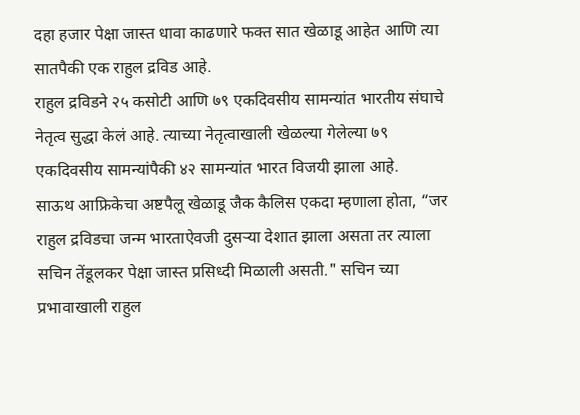दहा हजार पेक्षा जास्त धावा काढणारे फक्त सात खेळाडू आहेत आणि त्या सातपैकी एक राहुल द्रविड आहे.
राहुल द्रविडने २५ कसोटी आणि ७९ एकदिवसीय सामन्यांत भारतीय संघाचे नेतृत्व सुद्धा केलं आहे. त्याच्या नेतृत्वाखाली खेळल्या गेलेल्या ७९ एकदिवसीय सामन्यांपैकी ४२ सामन्यांत भारत विजयी झाला आहे.
साऊथ आफ्रिकेचा अष्टपैलू खेळाडू जैक कैलिस एकदा म्हणाला होता, “जर राहुल द्रविडचा जन्म भारताऐवजी दुसऱ्या देशात झाला असता तर त्याला सचिन तेंडूलकर पेक्षा जास्त प्रसिध्दी मिळाली असती." सचिन च्या प्रभावाखाली राहुल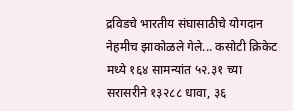द्रविडचे भारतीय संघासाठीचे योगदान नेहमीच झाकोळले गेले... कसोटी क्रिकेट मध्ये १६४ सामन्यांत ५२.३१ च्या सरासरीने १३२८८ धावा, ३६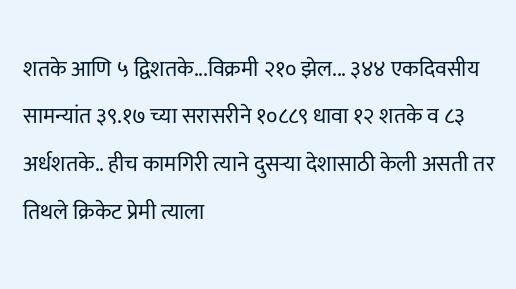शतके आणि ५ द्विशतके...विक्रमी २१० झेल... ३४४ एकदिवसीय सामन्यांत ३९.१७ च्या सरासरीने १०८८९ धावा १२ शतके व ८३ अर्धशतके.. हीच कामगिरी त्याने दुसऱ्या देशासाठी केली असती तर तिथले क्रिकेट प्रेमी त्याला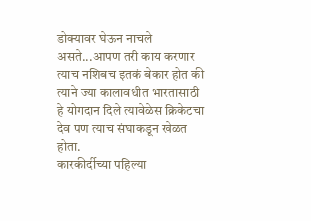डोक्यावर घेऊन नाचले असते...आपण तरी काय करणार त्याच नशिबच इतकं बेकार होत की त्याने ज्या कालावधीत भारतासाठी हे योगदान दिले त्यावेळेस क्रिकेटचा देव पण त्याच संघाकडून खेळत होता.
कारकीर्दीच्या पहिल्या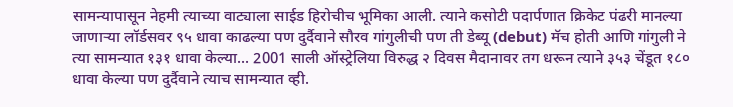सामन्यापासून नेहमी त्याच्या वाट्याला साईड हिरोचीच भूमिका आली. त्याने कसोटी पदार्पणात क्रिकेट पंढरी मानल्या जाणाऱ्या लॉर्डसवर ९५ धावा काढल्या पण दुर्दैवाने सौरव गांगुलीची पण ती डेब्यू (debut) मॅच होती आणि गांगुली ने त्या सामन्यात १३१ धावा केल्या... 2001 साली ऑस्ट्रेलिया विरुद्ध २ दिवस मैदानावर तग धरून त्याने ३५३ चेंडूत १८० धावा केल्या पण दुर्दैवाने त्याच सामन्यात व्ही.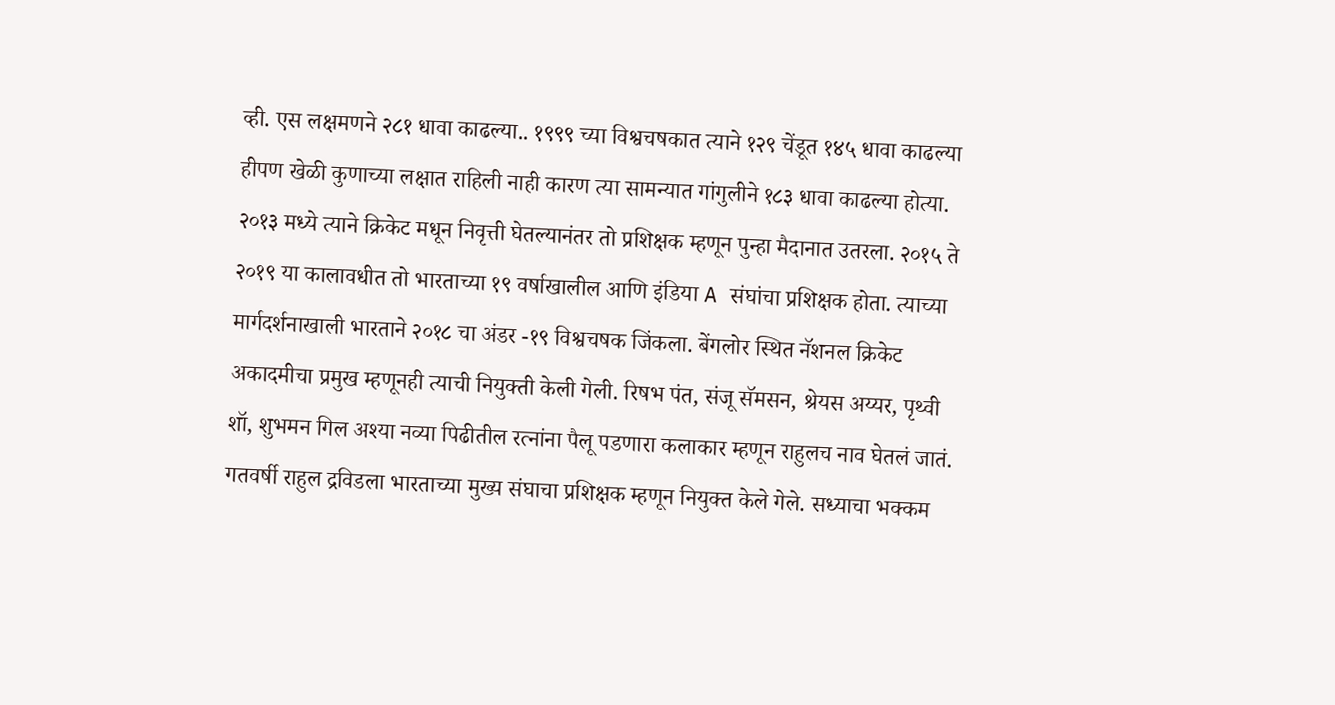व्ही. एस लक्षमणने २८१ धावा काढल्या.. १९९९ च्या विश्वचषकात त्याने १२९ चेंडूत १४५ धावा काढल्या हीपण खेळी कुणाच्या लक्षात राहिली नाही कारण त्या सामन्यात गांगुलीने १८३ धावा काढल्या होत्या.
२०१३ मध्ये त्याने क्रिकेट मधून निवृत्ती घेतल्यानंतर तो प्रशिक्षक म्हणून पुन्हा मैदानात उतरला. २०१५ ते २०१९ या कालावधीत तो भारताच्या १९ वर्षाखालील आणि इंडिया A संघांचा प्रशिक्षक होता. त्याच्या मार्गदर्शनाखाली भारताने २०१८ चा अंडर -१९ विश्वचषक जिंकला. बेंगलोर स्थित नॅशनल क्रिकेट अकादमीचा प्रमुख म्हणूनही त्याची नियुक्ती केली गेली. रिषभ पंत, संजू सॅमसन, श्रेयस अय्यर, पृथ्वी शॉ, शुभमन गिल अश्या नव्या पिढीतील रत्नांना पैलू पडणारा कलाकार म्हणून राहुलच नाव घेतलं जातं. गतवर्षी राहुल द्रविडला भारताच्या मुख्य संघाचा प्रशिक्षक म्हणून नियुक्त केले गेले. सध्याचा भक्कम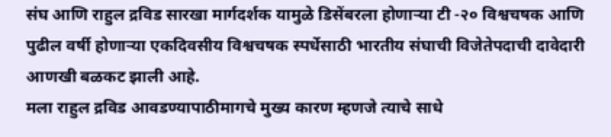संघ आणि राहुल द्रविड सारखा मार्गदर्शक यामुळे डिसेंबरला होणाऱ्या टी -२० विश्वचषक आणि पुढील वर्षी होणाऱ्या एकदिवसीय विश्वचषक स्पर्धेसाठी भारतीय संघाची विजेतेपदाची दावेदारी आणखी बळकट झाली आहे.
मला राहुल द्रविड आवडण्यापाठीमागचे मुख्य कारण म्हणजे त्याचे साधे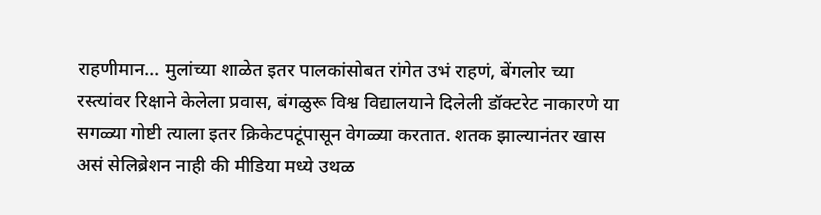राहणीमान... मुलांच्या शाळेत इतर पालकांसोबत रांगेत उभं राहणं, बेंगलोर च्या रस्त्यांवर रिक्षाने केलेला प्रवास, बंगळुरू विश्व विद्यालयाने दिलेली डॉक्टरेट नाकारणे या सगळ्या गोष्टी त्याला इतर क्रिकेटपटूंपासून वेगळ्या करतात. शतक झाल्यानंतर खास असं सेलिब्रेशन नाही की मीडिया मध्ये उथळ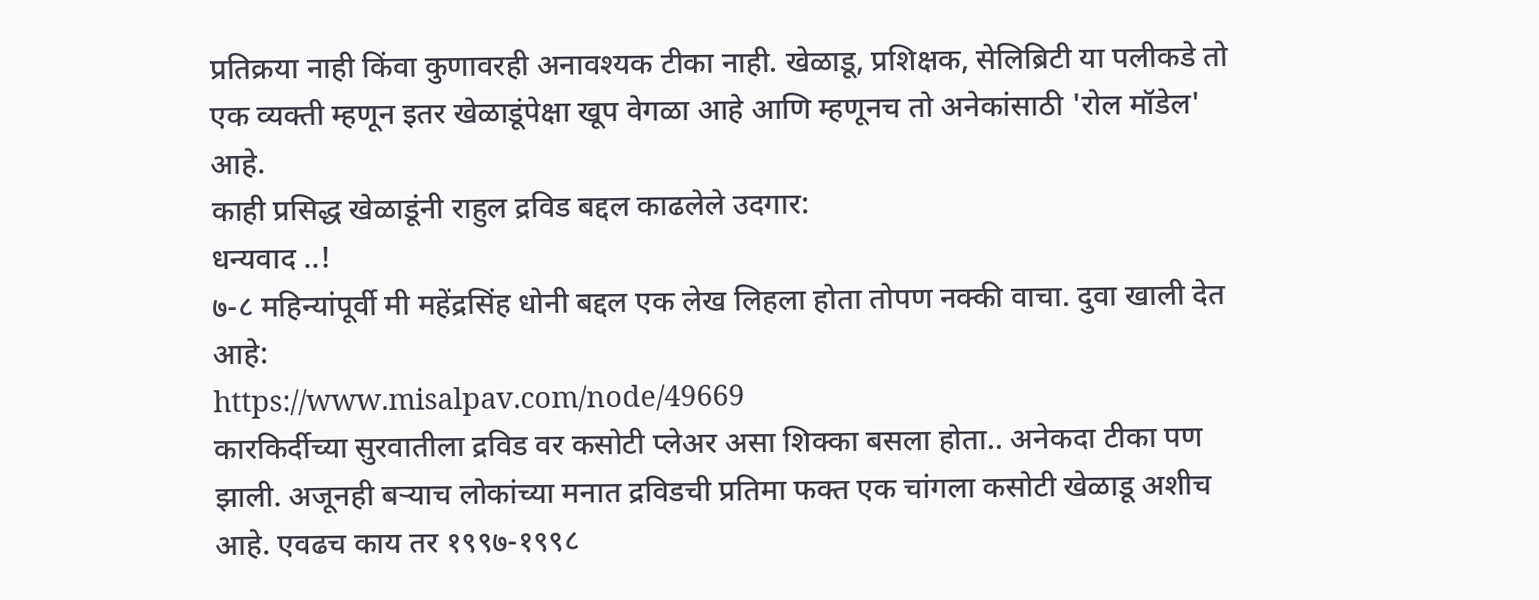प्रतिक्रया नाही किंवा कुणावरही अनावश्यक टीका नाही. खेळाडू, प्रशिक्षक, सेलिब्रिटी या पलीकडे तो एक व्यक्ती म्हणून इतर खेळाडूंपेक्षा खूप वेगळा आहे आणि म्हणूनच तो अनेकांसाठी 'रोल मॉडेल' आहे.
काही प्रसिद्ध खेळाडूंनी राहुल द्रविड बद्दल काढलेले उदगार:
धन्यवाद ..!
७-८ महिन्यांपूर्वी मी महेंद्रसिंह धोनी बद्दल एक लेख लिहला होता तोपण नक्की वाचा. दुवा खाली देत आहे:
https://www.misalpav.com/node/49669
कारकिर्दीच्या सुरवातीला द्रविड वर कसोटी प्लेअर असा शिक्का बसला होता.. अनेकदा टीका पण झाली. अजूनही बऱ्याच लोकांच्या मनात द्रविडची प्रतिमा फक्त एक चांगला कसोटी खेळाडू अशीच आहे. एवढच काय तर १९९७-१९९८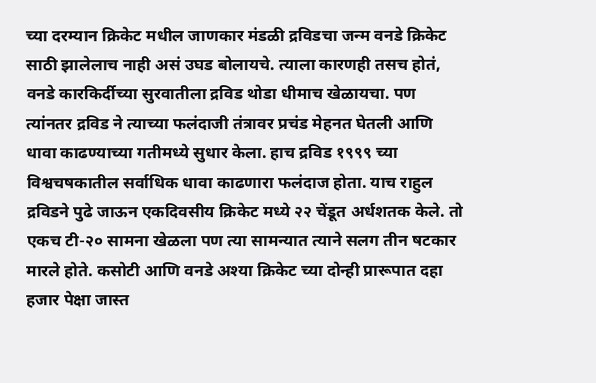च्या दरम्यान क्रिकेट मधील जाणकार मंडळी द्रविडचा जन्म वनडे क्रिकेट साठी झालेलाच नाही असं उघड बोलायचे. त्याला कारणही तसच होतं, वनडे कारकिर्दीच्या सुरवातीला द्रविड थोडा धीमाच खेळायचा. पण त्यांनतर द्रविड ने त्याच्या फलंदाजी तंत्रावर प्रचंड मेहनत घेतली आणि धावा काढण्याच्या गतीमध्ये सुधार केला. हाच द्रविड १९९९ च्या विश्वचषकातील सर्वाधिक धावा काढणारा फलंदाज होता. याच राहुल द्रविडने पुढे जाऊन एकदिवसीय क्रिकेट मध्ये २२ चेंडूत अर्धशतक केले. तो एकच टी-२० सामना खेळला पण त्या सामन्यात त्याने सलग तीन षटकार मारले होते. कसोटी आणि वनडे अश्या क्रिकेट च्या दोन्ही प्रारूपात दहा हजार पेक्षा जास्त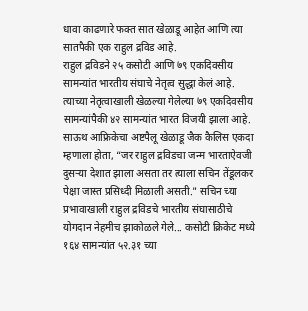धावा काढणारे फक्त सात खेळाडू आहेत आणि त्या सातपैकी एक राहुल द्रविड आहे.
राहुल द्रविडने २५ कसोटी आणि ७९ एकदिवसीय सामन्यांत भारतीय संघाचे नेतृत्व सुद्धा केलं आहे. त्याच्या नेतृत्वाखाली खेळल्या गेलेल्या ७९ एकदिवसीय सामन्यांपैकी ४२ सामन्यांत भारत विजयी झाला आहे.
साऊथ आफ्रिकेचा अष्टपैलू खेळाडू जैक कैलिस एकदा म्हणाला होता, “जर राहुल द्रविडचा जन्म भारताऐवजी दुसऱ्या देशात झाला असता तर त्याला सचिन तेंडूलकर पेक्षा जास्त प्रसिध्दी मिळाली असती." सचिन च्या प्रभावाखाली राहुल द्रविडचे भारतीय संघासाठीचे योगदान नेहमीच झाकोळले गेले... कसोटी क्रिकेट मध्ये १६४ सामन्यांत ५२.३१ च्या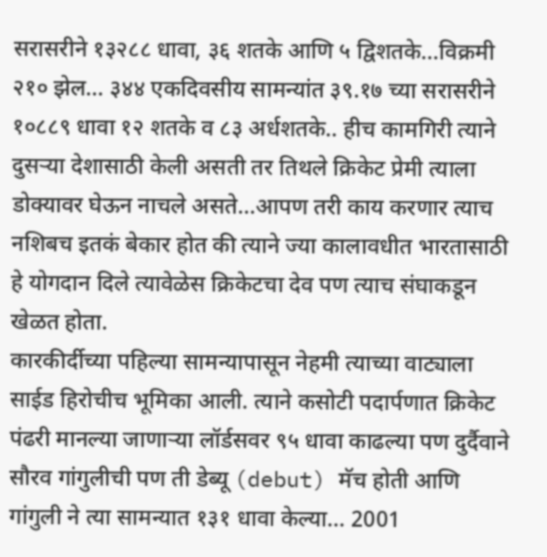सरासरीने १३२८८ धावा, ३६ शतके आणि ५ द्विशतके...विक्रमी २१० झेल... ३४४ एकदिवसीय सामन्यांत ३९.१७ च्या सरासरीने १०८८९ धावा १२ शतके व ८३ अर्धशतके.. हीच कामगिरी त्याने दुसऱ्या देशासाठी केली असती तर तिथले क्रिकेट प्रेमी त्याला डोक्यावर घेऊन नाचले असते...आपण तरी काय करणार त्याच नशिबच इतकं बेकार होत की त्याने ज्या कालावधीत भारतासाठी हे योगदान दिले त्यावेळेस क्रिकेटचा देव पण त्याच संघाकडून खेळत होता.
कारकीर्दीच्या पहिल्या सामन्यापासून नेहमी त्याच्या वाट्याला साईड हिरोचीच भूमिका आली. त्याने कसोटी पदार्पणात क्रिकेट पंढरी मानल्या जाणाऱ्या लॉर्डसवर ९५ धावा काढल्या पण दुर्दैवाने सौरव गांगुलीची पण ती डेब्यू (debut) मॅच होती आणि गांगुली ने त्या सामन्यात १३१ धावा केल्या... 2001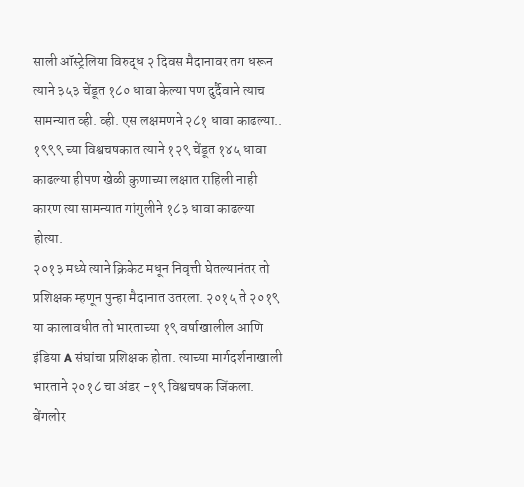साली ऑस्ट्रेलिया विरुद्ध २ दिवस मैदानावर तग धरून त्याने ३५३ चेंडूत १८० धावा केल्या पण दुर्दैवाने त्याच सामन्यात व्ही. व्ही. एस लक्षमणने २८१ धावा काढल्या.. १९९९ च्या विश्वचषकात त्याने १२९ चेंडूत १४५ धावा काढल्या हीपण खेळी कुणाच्या लक्षात राहिली नाही कारण त्या सामन्यात गांगुलीने १८३ धावा काढल्या होत्या.
२०१३ मध्ये त्याने क्रिकेट मधून निवृत्ती घेतल्यानंतर तो प्रशिक्षक म्हणून पुन्हा मैदानात उतरला. २०१५ ते २०१९ या कालावधीत तो भारताच्या १९ वर्षाखालील आणि इंडिया A संघांचा प्रशिक्षक होता. त्याच्या मार्गदर्शनाखाली भारताने २०१८ चा अंडर -१९ विश्वचषक जिंकला. बेंगलोर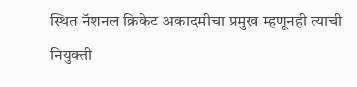स्थित नॅशनल क्रिकेट अकादमीचा प्रमुख म्हणूनही त्याची नियुक्ती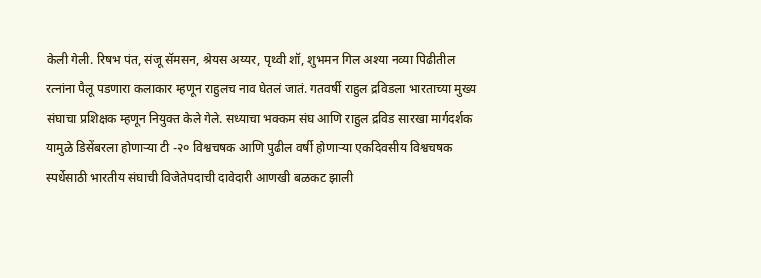केली गेली. रिषभ पंत, संजू सॅमसन, श्रेयस अय्यर, पृथ्वी शॉ, शुभमन गिल अश्या नव्या पिढीतील रत्नांना पैलू पडणारा कलाकार म्हणून राहुलच नाव घेतलं जातं. गतवर्षी राहुल द्रविडला भारताच्या मुख्य संघाचा प्रशिक्षक म्हणून नियुक्त केले गेले. सध्याचा भक्कम संघ आणि राहुल द्रविड सारखा मार्गदर्शक यामुळे डिसेंबरला होणाऱ्या टी -२० विश्वचषक आणि पुढील वर्षी होणाऱ्या एकदिवसीय विश्वचषक स्पर्धेसाठी भारतीय संघाची विजेतेपदाची दावेदारी आणखी बळकट झाली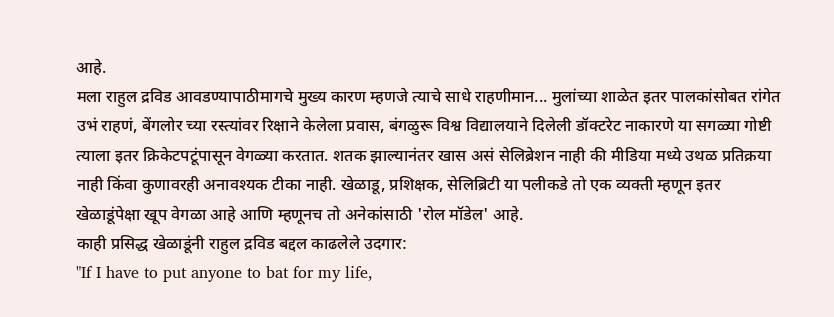आहे.
मला राहुल द्रविड आवडण्यापाठीमागचे मुख्य कारण म्हणजे त्याचे साधे राहणीमान... मुलांच्या शाळेत इतर पालकांसोबत रांगेत उभं राहणं, बेंगलोर च्या रस्त्यांवर रिक्षाने केलेला प्रवास, बंगळुरू विश्व विद्यालयाने दिलेली डॉक्टरेट नाकारणे या सगळ्या गोष्टी त्याला इतर क्रिकेटपटूंपासून वेगळ्या करतात. शतक झाल्यानंतर खास असं सेलिब्रेशन नाही की मीडिया मध्ये उथळ प्रतिक्रया नाही किंवा कुणावरही अनावश्यक टीका नाही. खेळाडू, प्रशिक्षक, सेलिब्रिटी या पलीकडे तो एक व्यक्ती म्हणून इतर खेळाडूंपेक्षा खूप वेगळा आहे आणि म्हणूनच तो अनेकांसाठी 'रोल मॉडेल' आहे.
काही प्रसिद्ध खेळाडूंनी राहुल द्रविड बद्दल काढलेले उदगार:
"If I have to put anyone to bat for my life,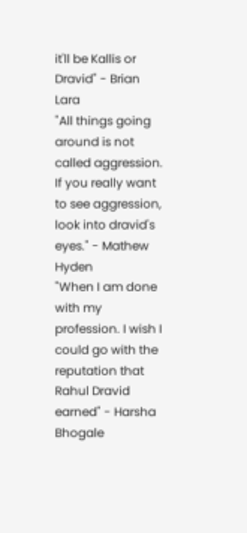it'll be Kallis or Dravid" - Brian Lara
"All things going around is not called aggression. If you really want to see aggression, look into dravid's eyes." - Mathew Hyden
"When I am done with my profession. I wish I could go with the reputation that Rahul Dravid earned" - Harsha Bhogale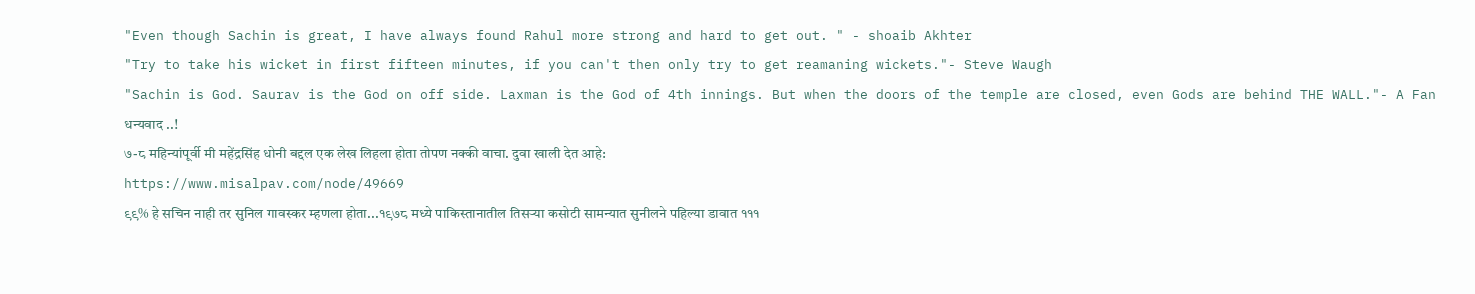"Even though Sachin is great, I have always found Rahul more strong and hard to get out. " - shoaib Akhter
"Try to take his wicket in first fifteen minutes, if you can't then only try to get reamaning wickets."- Steve Waugh
"Sachin is God. Saurav is the God on off side. Laxman is the God of 4th innings. But when the doors of the temple are closed, even Gods are behind THE WALL."- A Fan
धन्यवाद ..!
७-८ महिन्यांपूर्वी मी महेंद्रसिंह धोनी बद्दल एक लेख लिहला होता तोपण नक्की वाचा. दुवा खाली देत आहे:
https://www.misalpav.com/node/49669
९९% हे सचिन नाही तर सुनिल गावस्कर म्हणला होता...१९७८ मध्ये पाकिस्तानातील तिसऱ्या कसोटी सामन्यात सुनीलने पहिल्या डावात १११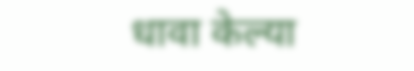धावा केल्या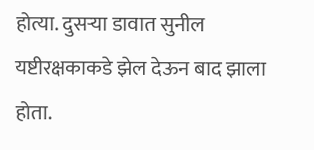होत्या. दुसऱ्या डावात सुनील यष्टीरक्षकाकडे झेल देऊन बाद झाला होता.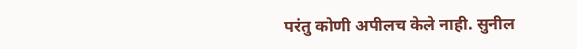परंतु कोणी अपीलच केले नाही. सुनील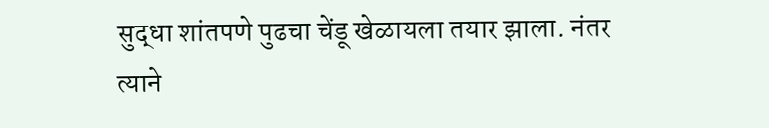सुद्धा शांतपणे पुढचा चेंडू खेळायला तयार झाला. नंतर त्याने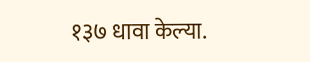१३७ धावा केल्या.